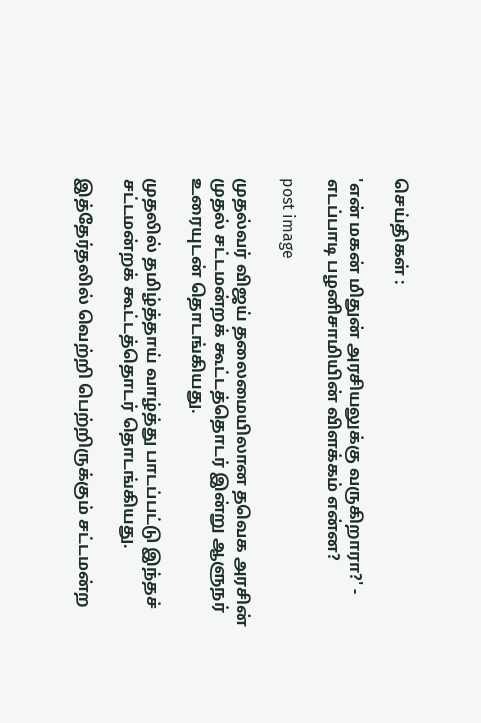செய்திகள் :

'என் மகன் மிதுன் அரசியலுக்கு வருகிறாரா?' - எடப்பாடி பழனிசாமியின் விளக்கம் என்ன?

post image

முதல்வர் விஜய் தலைமையிலான தவெக அரசின் முதல் சட்டமன்றக் கூட்டத்தொடர் இன்று ஆளுநர் உரையுடன் தொடங்கியது.

முதலில் தமிழ்த்தாய் வாழ்த்து பாடப்பட்டு இந்தச் சட்டமன்றக் கூட்டத்தொடர் தொடங்கியது.

இத்தேர்தலில் வெற்றி பெற்றிருக்கும் சட்டமன்ற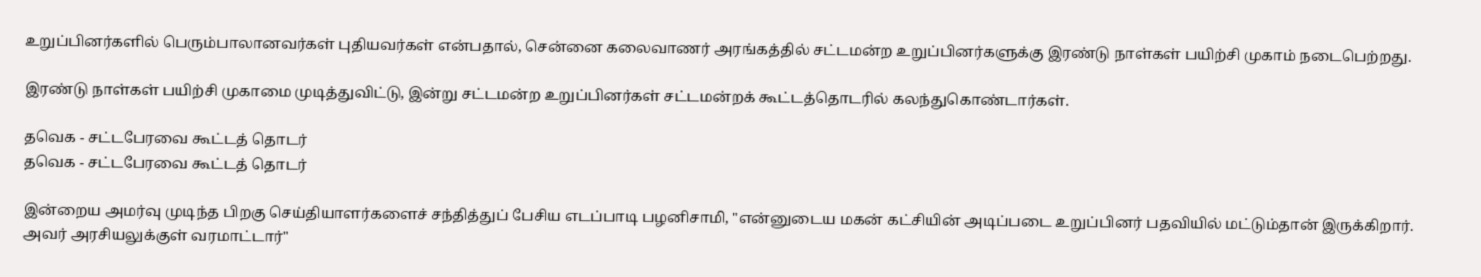உறுப்பினர்களில் பெரும்பாலானவர்கள் புதியவர்கள் என்பதால், சென்னை கலைவாணர் அரங்கத்தில் சட்டமன்ற உறுப்பினர்களுக்கு இரண்டு நாள்கள் பயிற்சி முகாம் நடைபெற்றது.

இரண்டு நாள்கள் பயிற்சி முகாமை முடித்துவிட்டு, இன்று சட்டமன்ற உறுப்பினர்கள் சட்டமன்றக் கூட்டத்தொடரில் கலந்துகொண்டார்கள்.

தவெக - சட்டபேரவை கூட்டத் தொடர்
தவெக - சட்டபேரவை கூட்டத் தொடர்

இன்றைய அமர்வு முடிந்த பிறகு செய்தியாளர்களைச் சந்தித்துப் பேசிய எடப்பாடி பழனிசாமி, "என்னுடைய மகன் கட்சியின் அடிப்படை உறுப்பினர் பதவியில் மட்டும்தான் இருக்கிறார். அவர் அரசியலுக்குள் வரமாட்டார்"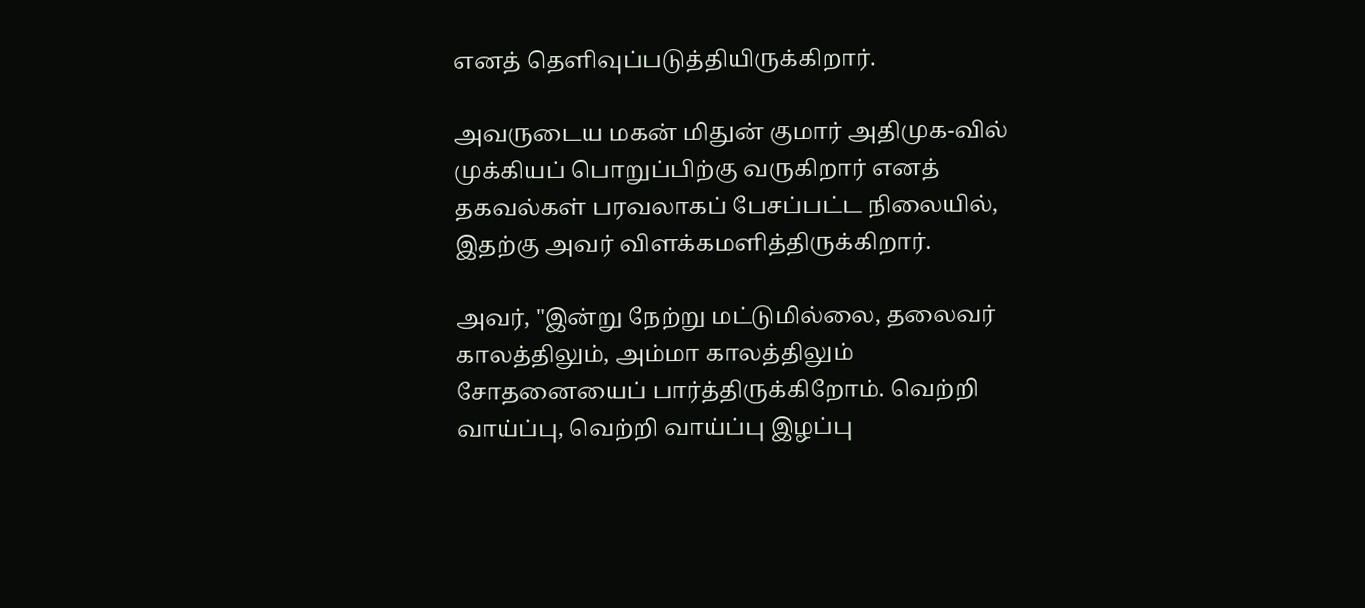எனத் தெளிவுப்படுத்தியிருக்கிறார்.

அவருடைய மகன் மிதுன் குமார் அதிமுக-வில் முக்கியப் பொறுப்பிற்கு வருகிறார் எனத் தகவல்கள் பரவலாகப் பேசப்பட்ட நிலையில், இதற்கு அவர் விளக்கமளித்திருக்கிறார்.

அவர், "இன்று நேற்று மட்டுமில்லை, தலைவர் காலத்திலும், அம்மா காலத்திலும் சோதனையைப் பார்த்திருக்கிறோம். வெற்றி வாய்ப்பு, வெற்றி வாய்ப்பு இழப்பு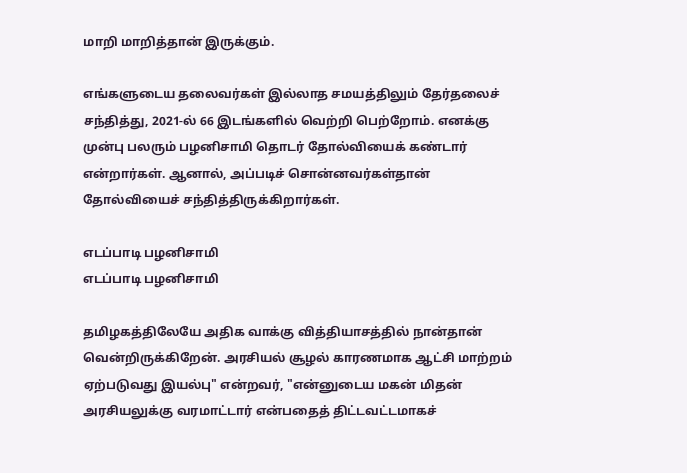மாறி மாறித்தான் இருக்கும்.

எங்களுடைய தலைவர்கள் இல்லாத சமயத்திலும் தேர்தலைச் சந்தித்து, 2021-ல் 66 இடங்களில் வெற்றி பெற்றோம். எனக்கு முன்பு பலரும் பழனிசாமி தொடர் தோல்வியைக் கண்டார் என்றார்கள். ஆனால், அப்படிச் சொன்னவர்கள்தான் தோல்வியைச் சந்தித்திருக்கிறார்கள்.

எடப்பாடி பழனிசாமி
எடப்பாடி பழனிசாமி

தமிழகத்திலேயே அதிக வாக்கு வித்தியாசத்தில் நான்தான் வென்றிருக்கிறேன். அரசியல் சூழல் காரணமாக ஆட்சி மாற்றம் ஏற்படுவது இயல்பு" என்றவர், "என்னுடைய மகன் மிதன் அரசியலுக்கு வரமாட்டார் என்பதைத் திட்டவட்டமாகச்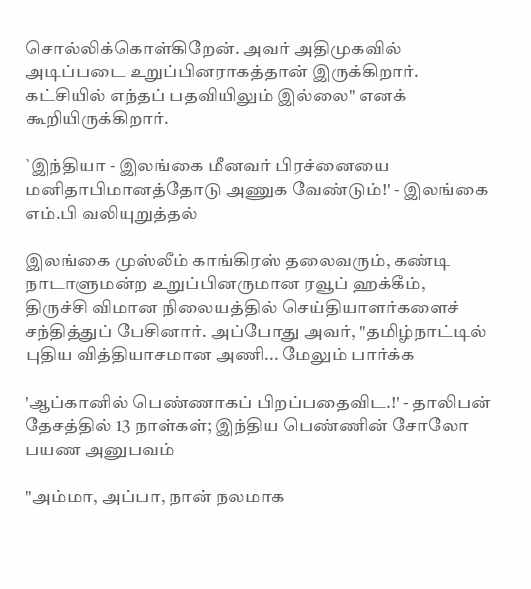சொல்லிக்கொள்கிறேன். அவர் அதிமுகவில் அடிப்படை உறுப்பினராகத்தான் இருக்கிறார். கட்சியில் எந்தப் பதவியிலும் இல்லை" எனக் கூறியிருக்கிறார்.

`இந்தியா - இலங்கை மீனவர் பிரச்னையை மனிதாபிமானத்தோடு அணுக வேண்டும்!' - இலங்கை எம்.பி வலியுறுத்தல்

இலங்கை முஸ்லீம் காங்கிரஸ் தலைவரும், கண்டி நாடாளுமன்ற உறுப்பினருமான ரவூப் ஹக்கீம், திருச்சி விமான நிலையத்தில் செய்தியாளர்களைச் சந்தித்துப் பேசினார். அப்போது அவர், "தமிழ்நாட்டில் புதிய வித்தியாசமான அணி... மேலும் பார்க்க

'ஆப்கானில் பெண்ணாகப் பிறப்பதைவிட.!' - தாலிபன் தேசத்தில் 13 நாள்கள்; இந்திய பெண்ணின் சோலோ பயண அனுபவம்

"அம்மா, அப்பா, நான் நலமாக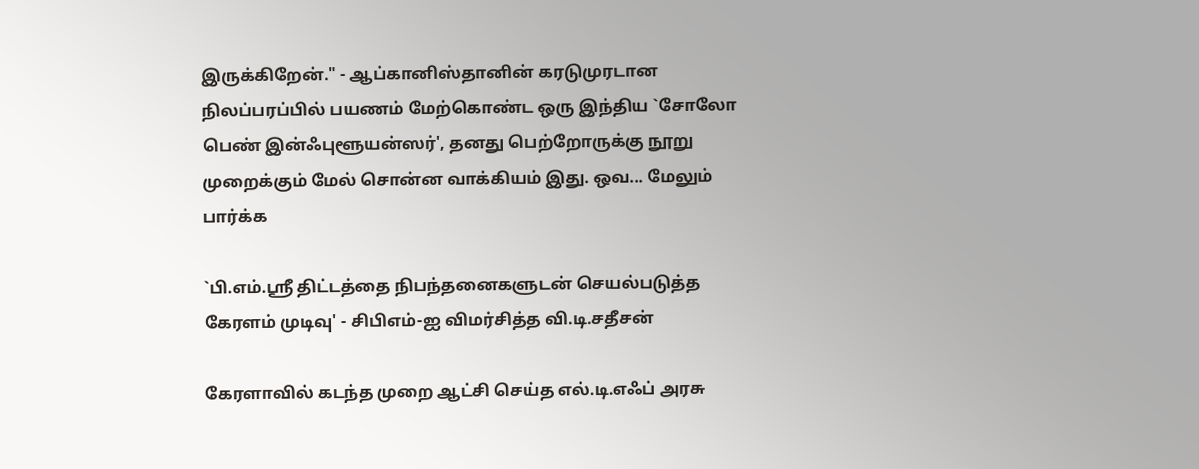இருக்கிறேன்." - ஆப்கானிஸ்தானின் கரடுமுரடான நிலப்பரப்பில் பயணம் மேற்கொண்ட ஒரு இந்திய `சோலோ பெண் இன்ஃபுளூயன்ஸர்', தனது பெற்றோருக்கு நூறு முறைக்கும் மேல் சொன்ன வாக்கியம் இது. ஒவ... மேலும் பார்க்க

`பி.எம்.ஸ்ரீ திட்டத்தை நிபந்தனைகளுடன் செயல்படுத்த கேரளம் முடிவு' - சிபிஎம்-ஐ விமர்சித்த வி.டி.சதீசன்

கேரளாவில் கடந்த முறை ஆட்சி செய்த எல்.டி.எஃப் அரசு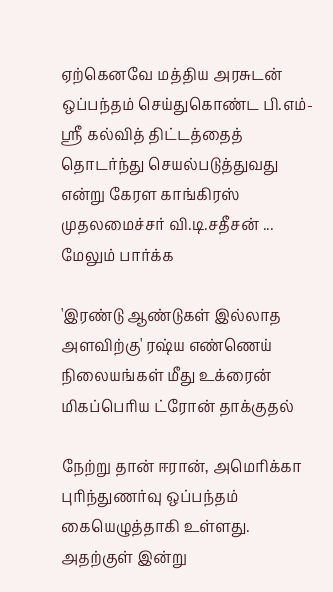ஏற்கெனவே மத்திய அரசுடன் ஒப்பந்தம் செய்துகொண்ட பி.எம்-ஸ்ரீ கல்வித் திட்டத்தைத் தொடர்ந்து செயல்படுத்துவது என்று கேரள காங்கிரஸ் முதலமைச்சர் வி.டி.சதீசன் ... மேலும் பார்க்க

'இரண்டு ஆண்டுகள் இல்லாத அளவிற்கு' ரஷ்ய எண்ணெய் நிலையங்கள் மீது உக்ரைன் மிகப்பெரிய ட்ரோன் தாக்குதல்

நேற்று தான் ஈரான், அமெரிக்கா புரிந்துணர்வு ஒப்பந்தம் கையெழுத்தாகி உள்ளது. அதற்குள் இன்று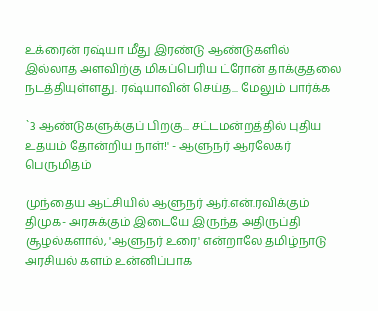உக்ரைன் ரஷ்யா மீது இரண்டு ஆண்டுகளில் இல்லாத அளவிற்கு மிகப்பெரிய ட்ரோன் தாக்குதலை நடத்தியுள்ளது. ரஷ்யாவின் செய்த... மேலும் பார்க்க

`3 ஆண்டுகளுக்குப் பிறகு... சட்டமன்றத்தில் புதிய உதயம் தோன்றிய நாள்!' - ஆளுநர் ஆரலேகர் பெருமிதம்

முந்தைய ஆட்சியில் ஆளுநர் ஆர்.என்.ரவிக்கும் திமுக- அரசுக்கும் இடையே இருந்த அதிருப்தி சூழல்களால், 'ஆளுநர் உரை' என்றாலே தமிழ்நாடு அரசியல் களம் உன்னிப்பாக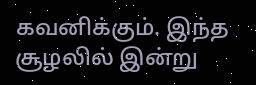கவனிக்கும். இந்த சூழலில் இன்று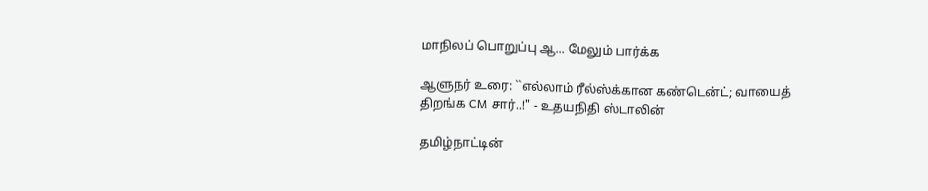மாநிலப் பொறுப்பு ஆ... மேலும் பார்க்க

ஆளுநர் உரை: ``எல்லாம் ரீல்ஸ்க்கான கண்டென்ட்; வாயைத் திறங்க CM சார்..!" - உதயநிதி ஸ்டாலின்

தமிழ்நாட்டின்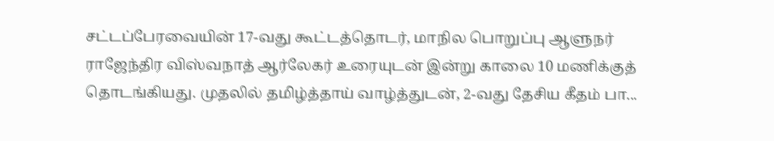சட்டப்பேரவையின் 17-வது கூட்டத்தொடர், மாநில பொறுப்பு ஆளுநர் ராஜேந்திர விஸ்வநாத் ஆர்லேகர் உரையுடன் இன்று காலை 10 மணிக்குத் தொடங்கியது. முதலில் தமிழ்த்தாய் வாழ்த்துடன், 2-வது தேசிய கீதம் பா...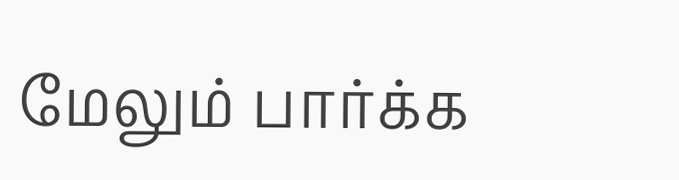மேலும் பார்க்க